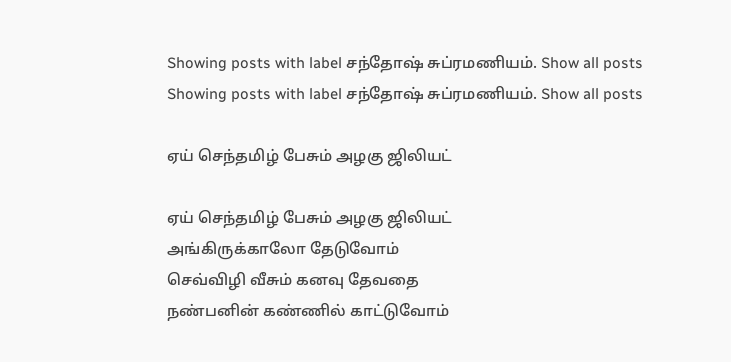Showing posts with label சந்தோஷ் சுப்ரமணியம். Show all posts
Showing posts with label சந்தோஷ் சுப்ரமணியம். Show all posts

ஏய் செந்தமிழ் பேசும் அழகு ஜிலியட்

ஏய் செந்தமிழ் பேசும் அழகு ஜிலியட்
அங்கிருக்காலோ தேடுவோம்
செவ்விழி வீசும் கனவு தேவதை
நண்பனின் கண்ணில் காட்டுவோம்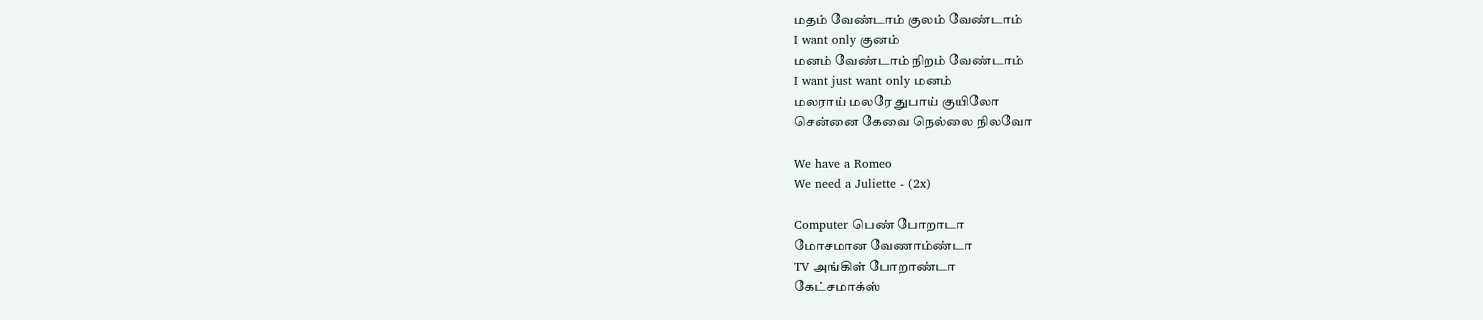மதம் வேண்டாம் குலம் வேண்டாம்
I want only குனம்
மனம் வேண்டாம் நிறம் வேண்டாம்
I want just want only மனம்
மலராய் மலரே துபாய் குயிலோ
சென்னை கேவை நெல்லை நிலவோ

We have a Romeo
We need a Juliette - (2x)

Computer பெண் போறாடா
மோசமான வேணாம்ண்டா
TV அங்கிள் போறாண்டா
கேட்சமாக்ஸ்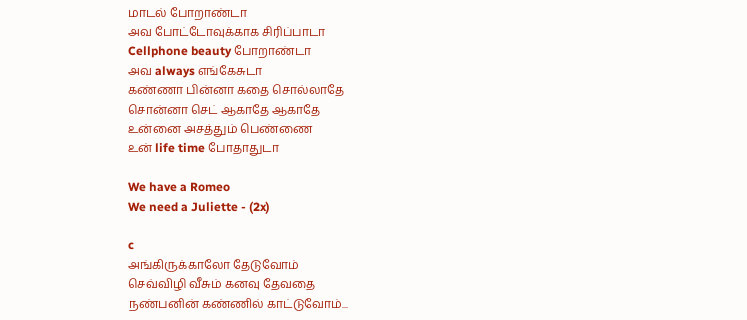மாடல் போறாண்டா
அவ போட்டோவுக்காக சிரிப்பாடா
Cellphone beauty போறாண்டா
அவ always எங்கேசுடா
கண்ணா பின்னா கதை சொல்லாதே
சொன்னா செட் ஆகாதே ஆகாதே
உன்னை அசத்தும் பெண்ணை
உன் life time போதாதுடா

We have a Romeo
We need a Juliette - (2x)

c
அங்கிருக்காலோ தேடுவோம்
செவ்விழி வீசும் கனவு தேவதை
நண்பனின் கண்ணில் காட்டுவோம்...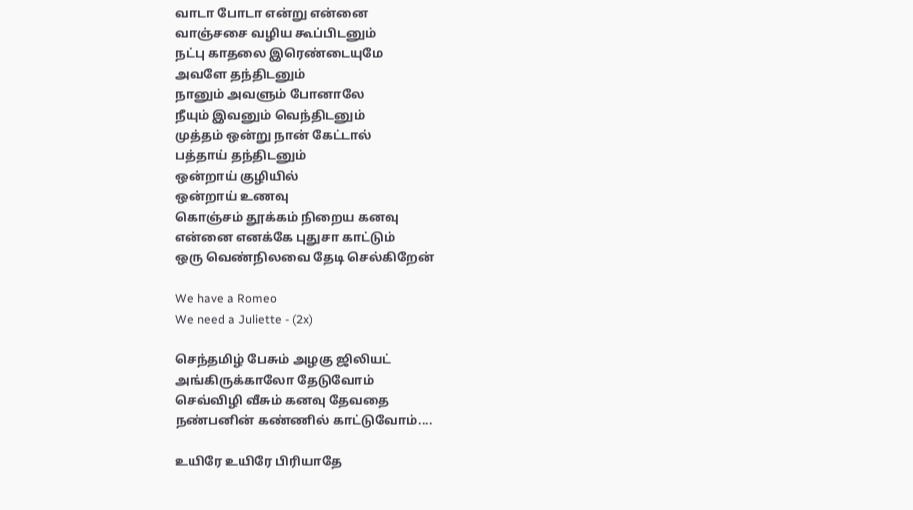வாடா போடா என்று என்னை
வாஞ்சசை வழிய கூப்பிடனும்
நட்பு காதலை இரெண்டையுமே
அவளே தந்திடனும்
நானும் அவளும் போனாலே
நீயும் இவனும் வெந்திடனும்
முத்தம் ஒன்று நான் கேட்டால்
பத்தாய் தந்திடனும்
ஒன்றாய் குழியில்
ஒன்றாய் உணவு
கொஞ்சம் தூக்கம் நிறைய கனவு
என்னை எனக்கே புதுசா காட்டும்
ஒரு வெண்நிலவை தேடி செல்கிறேன்

We have a Romeo
We need a Juliette - (2x)

செந்தமிழ் பேசும் அழகு ஜிலியட்
அங்கிருக்காலோ தேடுவோம்
செவ்விழி வீசும் கனவு தேவதை
நண்பனின் கண்ணில் காட்டுவோம்....

உயிரே உயிரே பிரியாதே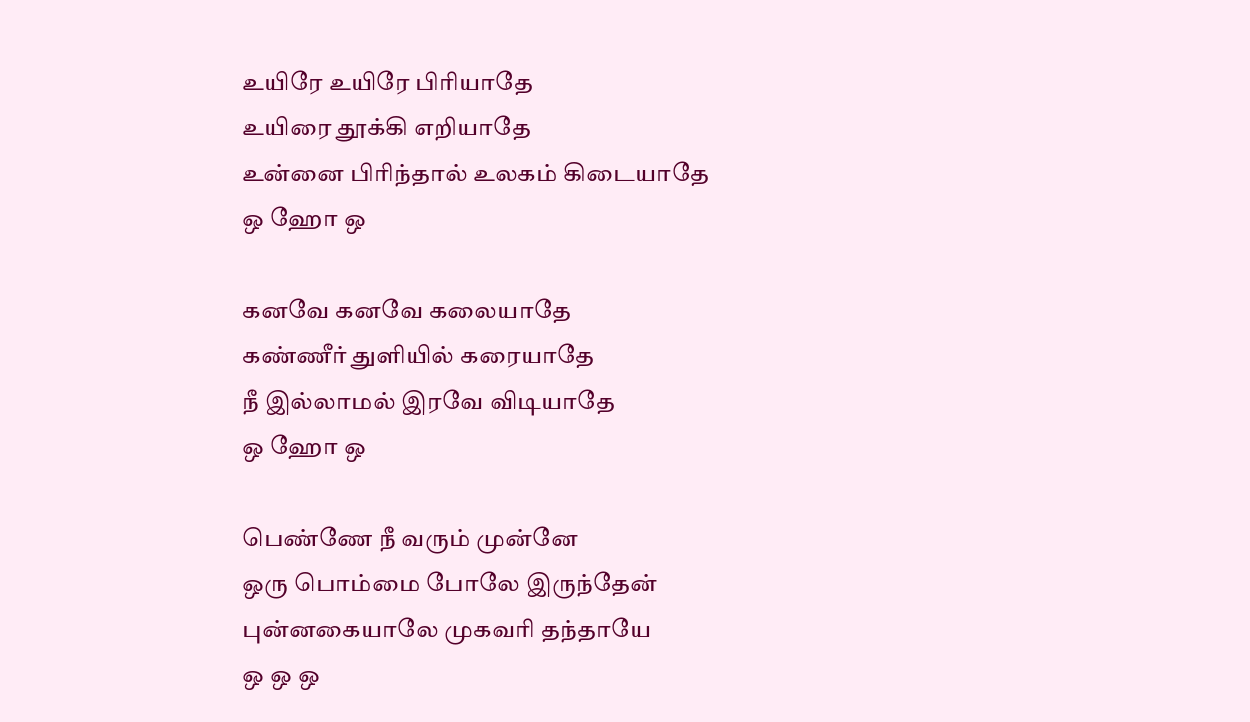உயிரே உயிரே பிரியாதே
உயிரை தூக்கி எறியாதே
உன்னை பிரிந்தால் உலகம் கிடையாதே
ஒ ஹோ ஒ

கனவே கனவே கலையாதே
கண்ணீர் துளியில் கரையாதே
நீ இல்லாமல் இரவே விடியாதே
ஒ ஹோ ஒ

பெண்ணே நீ வரும் முன்னே
ஒரு பொம்மை போலே இருந்தேன்
புன்னகையாலே முகவரி தந்தாயே
ஒ ஒ ஒ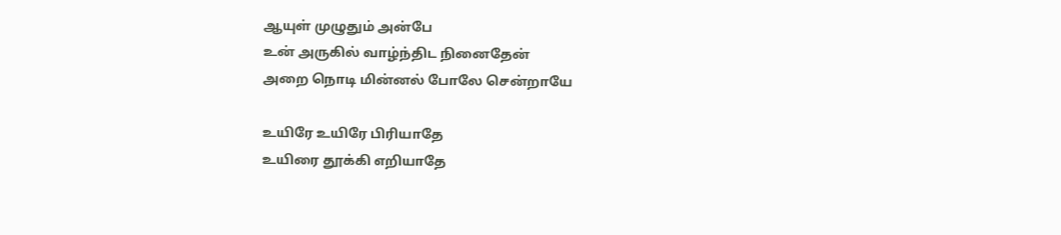ஆயுள் முழுதும் அன்பே
உன் அருகில் வாழ்ந்திட நினைதேன்
அறை நொடி மின்னல் போலே சென்றாயே

உயிரே உயிரே பிரியாதே
உயிரை தூக்கி எறியாதே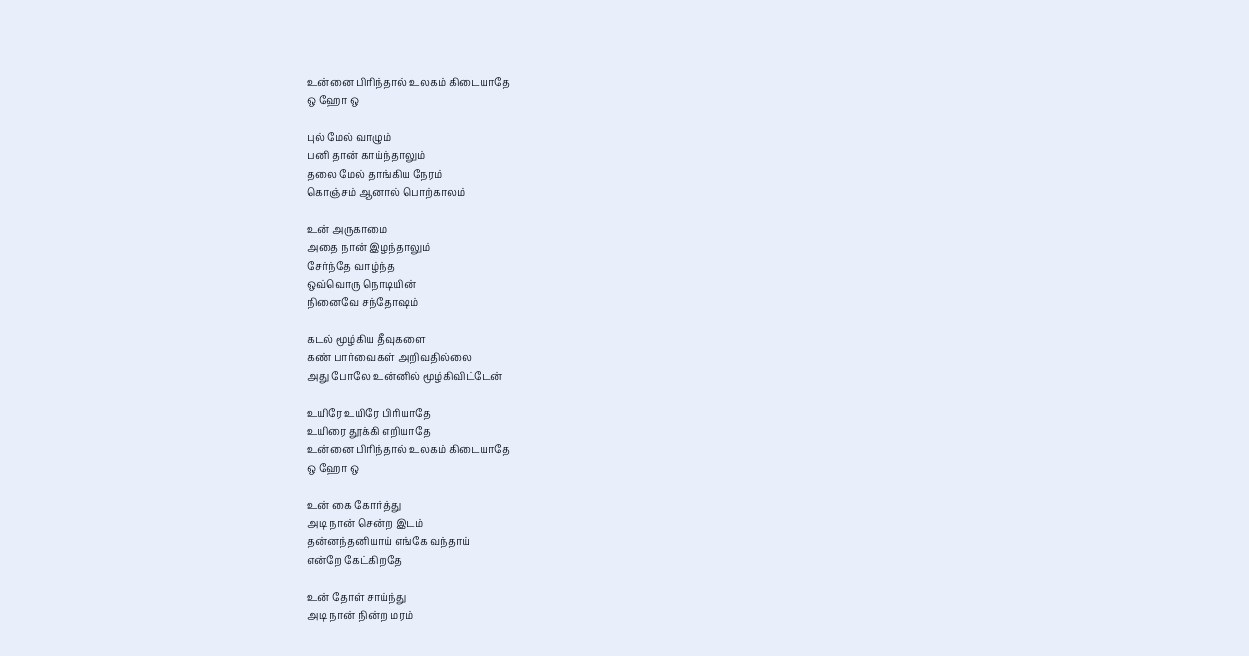உன்னை பிரிந்தால் உலகம் கிடையாதே
ஒ ஹோ ஒ

புல் மேல் வாழும்
பனி தான் காய்ந்தாலும்
தலை மேல் தாங்கிய நேரம்
கொஞ்சம் ஆனால் பொற்காலம்

உன் அருகாமை
அதை நான் இழந்தாலும்
சேர்ந்தே வாழ்ந்த
ஒவ்வொரு நொடியின்
நினைவே சந்தோஷம்

கடல் மூழ்கிய தீவுகளை
கண் பார்வைகள் அறிவதில்லை
அது போலே உன்னில் மூழ்கிவிட்டேன்

உயிரே உயிரே பிரியாதே
உயிரை தூக்கி எறியாதே
உன்னை பிரிந்தால் உலகம் கிடையாதே
ஒ ஹோ ஒ

உன் கை கோர்த்து
அடி நான் சென்ற இடம்
தன்னந்தனியாய் எங்கே வந்தாய்
என்றே கேட்கிறதே

உன் தோள் சாய்ந்து
அடி நான் நின்ற மரம்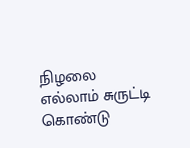நிழலை எல்லாம் சுருட்டி கொண்டு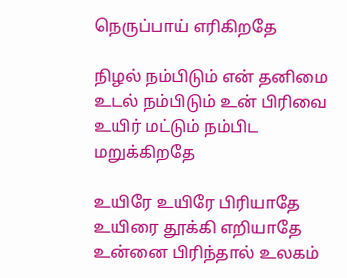நெருப்பாய் எரிகிறதே

நிழல் நம்பிடும் என் தனிமை
உடல் நம்பிடும் உன் பிரிவை
உயிர் மட்டும் நம்பிட மறுக்கிறதே

உயிரே உயிரே பிரியாதே
உயிரை தூக்கி எறியாதே
உன்னை பிரிந்தால் உலகம்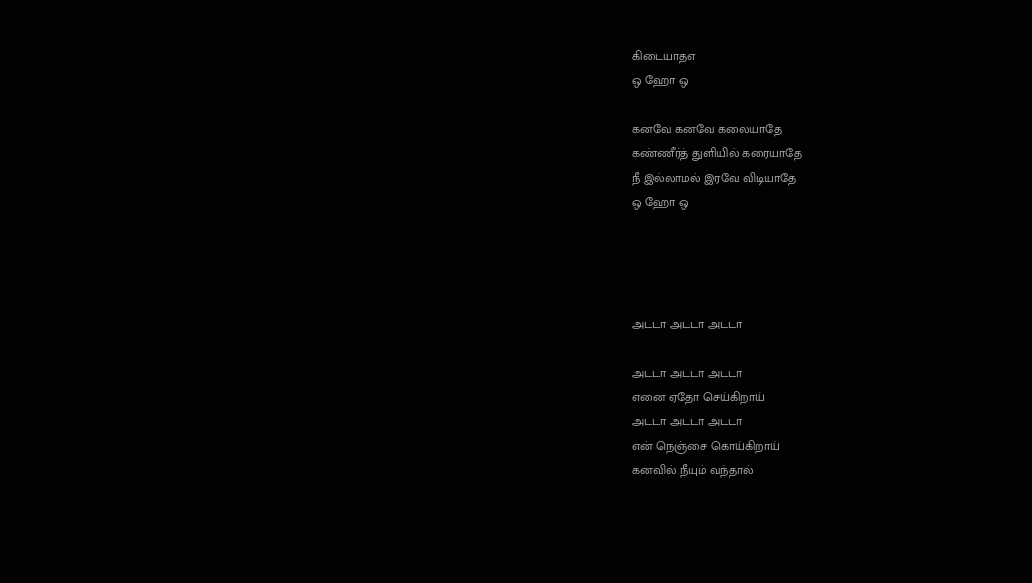கிடையாதஎ
ஒ ஹோ ஒ

கனவே கனவே கலையாதே
கண்ணீர்த் துளியில் கரையாதே
நீ இல்லாமல் இரவே விடியாதே
ஒ ஹோ ஒ




அடடா அடடா அடடா

அடடா அடடா அடடா
எனை ஏதோ செய்கிறாய்
அடடா அடடா அடடா
என் நெஞ்சை கொய்கிறாய்
கனவில் நீயும் வந்தால்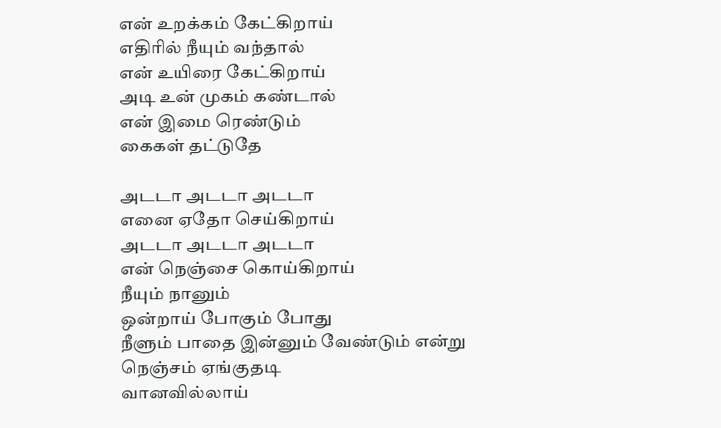என் உறக்கம் கேட்கிறாய்
எதிரில் நீயும் வந்தால்
என் உயிரை கேட்கிறாய்
அடி உன் முகம் கண்டால்
என் இமை ரெண்டும்
கைகள் தட்டுதே

அடடா அடடா அடடா
எனை ஏதோ செய்கிறாய்
அடடா அடடா அடடா
என் நெஞ்சை கொய்கிறாய்
நீயும் நானும்
ஒன்றாய் போகும் போது
நீளும் பாதை இன்னும் வேண்டும் என்று
நெஞ்சம் ஏங்குதடி
வானவில்லாய்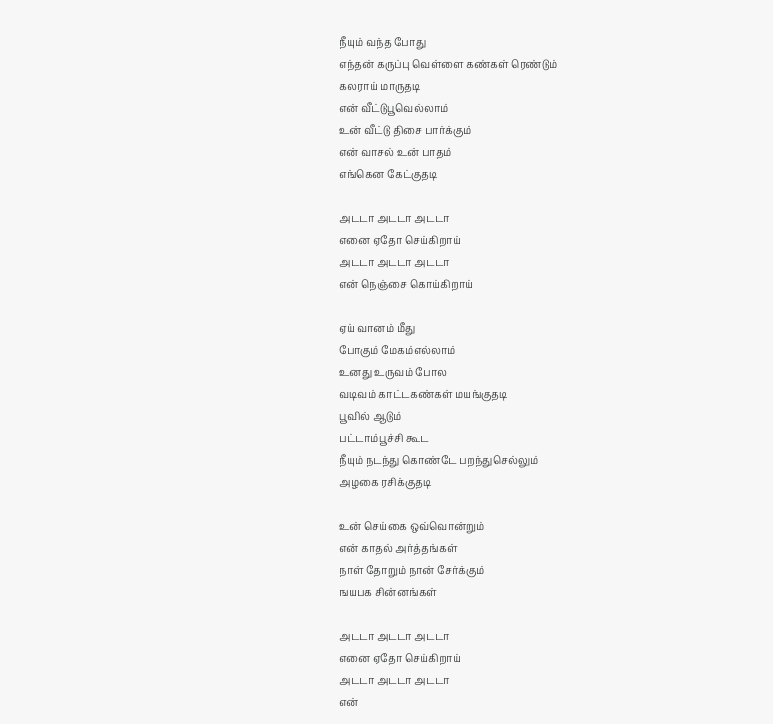நீயும் வந்த போது
எந்தன் கருப்பு வெள்ளை கண்கள் ரெண்டும்
கலராய் மாருதடி
என் வீட்டுபூவெல்லாம்
உன் வீட்டு திசை பார்க்கும்
என் வாசல் உன் பாதம்
எங்கென கேட்குதடி

அடடா அடடா அடடா
எனை ஏதோ செய்கிறாய்
அடடா அடடா அடடா
என் நெஞ்சை கொய்கிறாய்

ஏய் வானம் மீது
போகும் மேகம்எல்லாம்
உனது உருவம் போல
வடிவம் காட்டகண்கள் மயங்குதடி
பூவில் ஆடும்
பட்டாம்பூச்சி கூட
நீயும் நடந்து கொண்டே பறந்துசெல்லும்
அழகை ரசிக்குதடி

உன் செய்கை ஒவ்வொன்றும்
என் காதல் அர்த்தங்கள்
நாள் தோறும் நான் சேர்க்கும்
ஙயபக சின்னங்கள்

அடடா அடடா அடடா
எனை ஏதோ செய்கிறாய்
அடடா அடடா அடடா
என்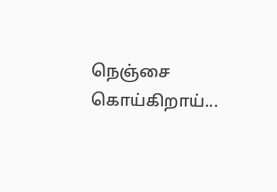நெஞ்சை கொய்கிறாய்...